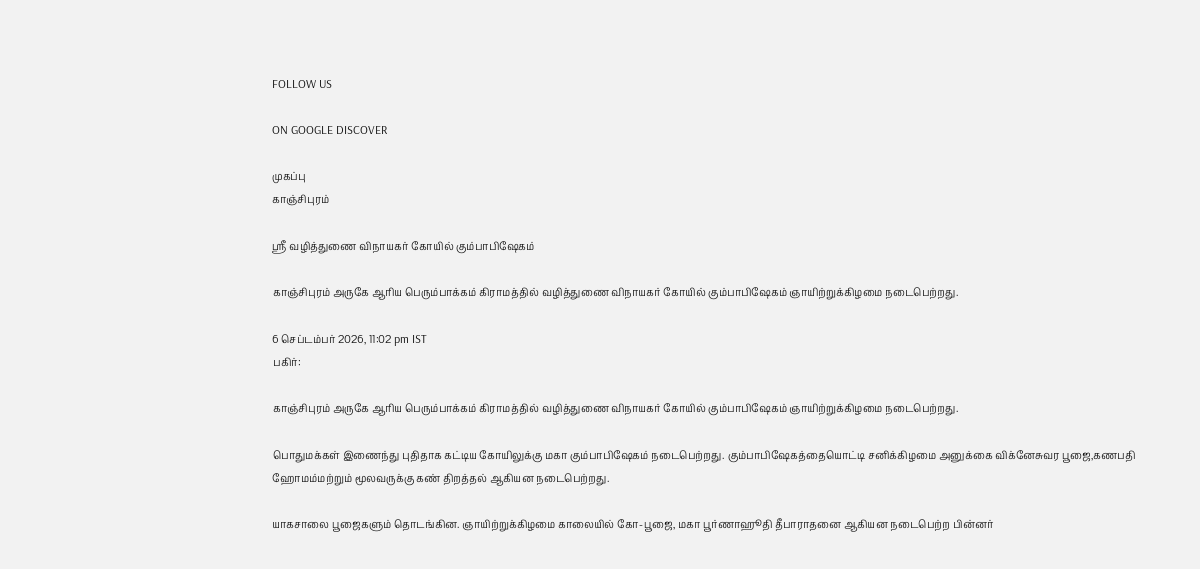FOLLOW US

ON GOOGLE DISCOVER

முகப்பு
காஞ்சிபுரம்

ஸ்ரீ வழித்துணை விநாயகர் கோயில் கும்பாபிஷேகம்

காஞ்சிபுரம் அருகே ஆரிய பெரும்பாக்கம் கிராமத்தில் வழித்துணை விநாயகர் கோயில் கும்பாபிஷேகம் ஞாயிற்றுக்கிழமை நடைபெற்றது.

6 செப்டம்பர் 2026, 11:02 pm IST
பகிர்:

காஞ்சிபுரம் அருகே ஆரிய பெரும்பாக்கம் கிராமத்தில் வழித்துணை விநாயகர் கோயில் கும்பாபிஷேகம் ஞாயிற்றுக்கிழமை நடைபெற்றது.

பொதுமக்கள் இணைந்து புதிதாக கட்டிய கோயிலுக்கு மகா கும்பாபிஷேகம் நடைபெற்றது. கும்பாபிஷேகத்தையொட்டி சனிக்கிழமை அனுக்கை விக்னேசுவர பூஜை,கணபதி ஹோமம்மற்றும் மூலவருக்கு கண் திறத்தல் ஆகியன நடைபெற்றது.

யாகசாலை பூஜைகளும் தொடங்கின. ஞாயிற்றுக்கிழமை காலையில் கோ-பூஜை, மகா பூர்ணாஹூதி தீபாராதனை ஆகியன நடைபெற்ற பின்னர்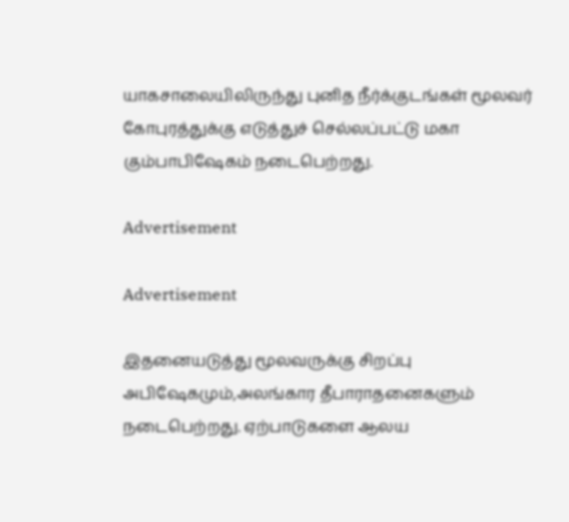யாகசாலையிலிருந்து புனித நீர்க்குடங்கள் மூலவர் கோபுரத்துக்கு எடுத்துச் செல்லப்பட்டு மகா கும்பாபிஷேகம் நடைபெற்றது.

Advertisement

Advertisement

இதனையடுத்து மூலவருக்கு சிறப்பு அபிஷேகமும்,அலங்கார தீபாராதனைகளும் நடைபெற்றது. ஏற்பாடுகளை ஆலய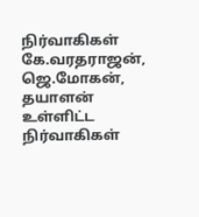நிர்வாகிகள் கே.வரதராஜன், ஜெ.மோகன், தயாளன் உள்ளிட்ட நிர்வாகிகள்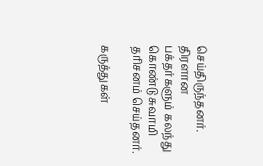செய்திருந்தனர். திரளான பக்தர்களும் கலந்து கொண்டு சுவாமி தரிசனம் செய்தனர்.

கருத்துகள்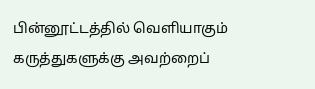பின்னூட்டத்தில் வெளியாகும் கருத்துகளுக்கு அவற்றைப்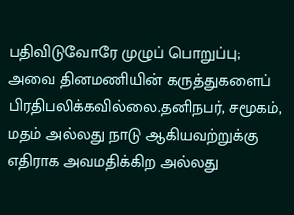பதிவிடுவோரே முழுப் பொறுப்பு; அவை தினமணியின் கருத்துகளைப் பிரதிபலிக்கவில்லை.தனிநபர், சமூகம், மதம் அல்லது நாடு ஆகியவற்றுக்கு எதிராக அவமதிக்கிற அல்லது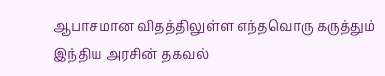ஆபாசமான விதத்திலுள்ள எந்தவொரு கருத்தும் இந்திய அரசின் தகவல்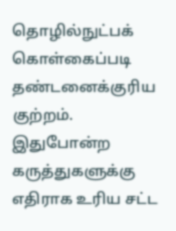தொழில்நுட்பக் கொள்கைப்படி தண்டனைக்குரிய குற்றம். இதுபோன்ற கருத்துகளுக்கு எதிராக உரிய சட்ட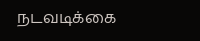நடவடிக்கை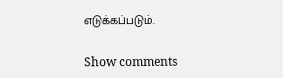எடுக்கப்படும்.

Show comments